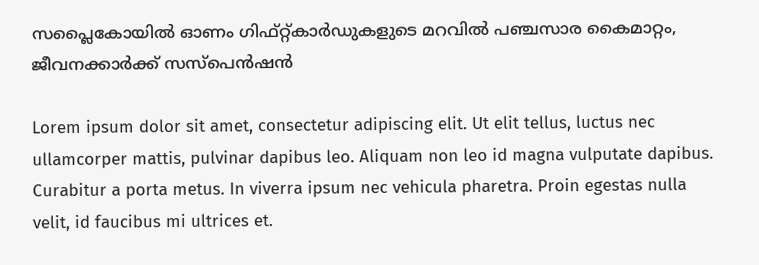സപ്ലൈകോയിൽ ഓണം ഗിഫ്റ്റ്കാര്‍ഡുകളുടെ മറവില്‍ പഞ്ചസാര കൈമാറ്റം, ജീവനക്കാർക്ക് സസ്പെൻഷൻ

Lorem ipsum dolor sit amet, consectetur adipiscing elit. Ut elit tellus, luctus nec ullamcorper mattis, pulvinar dapibus leo. Aliquam non leo id magna vulputate dapibus. Curabitur a porta metus. In viverra ipsum nec vehicula pharetra. Proin egestas nulla velit, id faucibus mi ultrices et.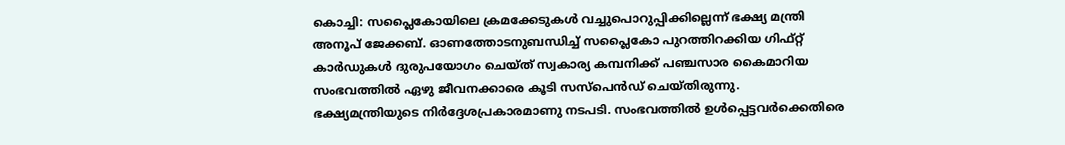കൊച്ചി: സപ്ലൈകോയിലെ ക്രമക്കേടുകള്‍ വച്ചുപൊറുപ്പിക്കില്ലെന്ന് ഭക്ഷ്യ മന്ത്രി അനൂപ് ജേക്കബ്. ഓണത്തോടനുബന്ധിച്ച് സപ്ലൈകോ പുറത്തിറക്കിയ ഗിഫ്റ്റ് കാര്‍ഡുകള്‍ ദുരുപയോഗം ചെയ്ത് സ്വകാര്യ കമ്പനിക്ക് പഞ്ചസാര കൈമാറിയ സംഭവത്തില്‍ ഏഴു ജീവനക്കാരെ കൂടി സസ്‌പെന്‍ഡ് ചെയ്തിരുന്നു. ഭക്ഷ്യമന്ത്രിയുടെ നിര്‍ദ്ദേശപ്രകാരമാണു നടപടി. സംഭവത്തില്‍ ഉള്‍പ്പെട്ടവര്‍ക്കെതിരെ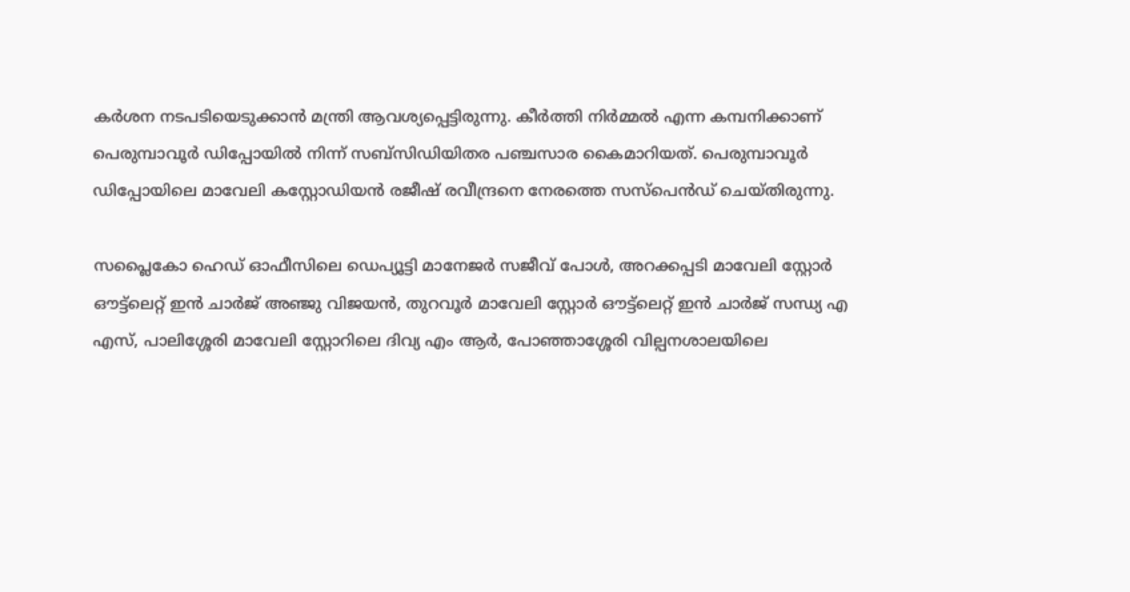കര്‍ശന നടപടിയെടുക്കാന്‍ മന്ത്രി ആവശ്യപ്പെട്ടിരുന്നു. കീര്‍ത്തി നിര്‍മ്മല്‍ എന്ന കമ്പനിക്കാണ് പെരുമ്പാവൂര്‍ ഡിപ്പോയില്‍ നിന്ന് സബ്‌സിഡിയിതര പഞ്ചസാര കൈമാറിയത്. പെരുമ്പാവൂര്‍ ഡിപ്പോയിലെ മാവേലി കസ്റ്റോഡിയന്‍ രജീഷ് രവീന്ദ്രനെ നേരത്തെ സസ്‌പെന്‍ഡ് ചെയ്തിരുന്നു.

സപ്ലൈകോ ഹെഡ് ഓഫീസിലെ ഡെപ്യൂട്ടി മാനേജര്‍ സജീവ് പോള്‍, അറക്കപ്പടി മാവേലി സ്റ്റോര്‍ ഔട്ട്‌ലെറ്റ് ഇന്‍ ചാര്‍ജ് അഞ്ജു വിജയന്‍, തുറവൂര്‍ മാവേലി സ്റ്റോര്‍ ഔട്ട്‌ലെറ്റ് ഇന്‍ ചാര്‍ജ് സന്ധ്യ എ എസ്, പാലിശ്ശേരി മാവേലി സ്റ്റോറിലെ ദിവ്യ എം ആര്‍, പോഞ്ഞാശ്ശേരി വില്പനശാലയിലെ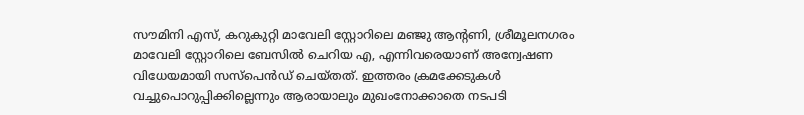സൗമിനി എസ്, കറുകുറ്റി മാവേലി സ്റ്റോറിലെ മഞ്ജു ആന്‍റണി, ശ്രീമൂലനഗരം മാവേലി സ്റ്റോറിലെ ബേസില്‍ ചെറിയ എ, എന്നിവരെയാണ് അന്വേഷണ വിധേയമായി സസ്‌പെന്‍ഡ് ചെയ്തത്. ഇത്തരം ക്രമക്കേടുകള്‍ വച്ചുപൊറുപ്പിക്കില്ലെന്നും ആരായാലും മുഖംനോക്കാതെ നടപടി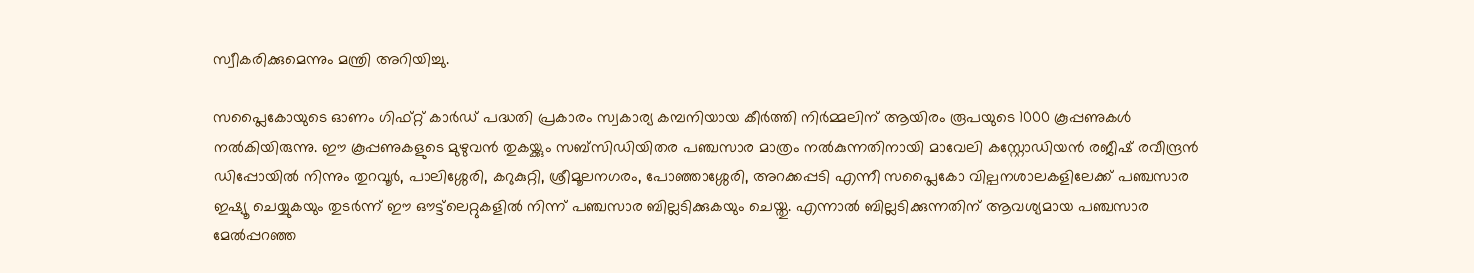സ്വീകരിക്കുമെന്നും മന്ത്രി അറിയിച്ചു.

സപ്ലൈകോയുടെ ഓണം ഗിഫ്റ്റ് കാര്‍ഡ് പദ്ധതി പ്രകാരം സ്വകാര്യ കമ്പനിയായ കീര്‍ത്തി നിര്‍മ്മലിന് ആയിരം രൂപയുടെ 1000 കൂപ്പണുകള്‍ നല്‍കിയിരുന്നു. ഈ കൂപ്പണുകളുടെ മുഴുവന്‍ തുകയ്ക്കും സബ്‌സിഡിയിതര പഞ്ചസാര മാത്രം നല്‍കുന്നതിനായി മാവേലി കസ്റ്റോഡിയന്‍ രജീഷ് രവീന്ദ്രന്‍ ഡിപ്പോയില്‍ നിന്നും തുറവൂര്‍, പാലിശ്ശേരി, കറുകുറ്റി, ശ്രീമൂലനഗരം, പോഞ്ഞാശ്ശേരി, അറക്കപ്പടി എന്നീ സപ്ലൈകോ വില്പനശാലകളിലേക്ക് പഞ്ചസാര ഇഷ്യൂ ചെയ്യുകയും തുടര്‍ന്ന് ഈ ഔട്ട്‌ലെറ്റുകളില്‍ നിന്ന് പഞ്ചസാര ബില്ലടിക്കുകയും ചെയ്തു. എന്നാല്‍ ബില്ലടിക്കുന്നതിന് ആവശ്യമായ പഞ്ചസാര മേല്‍പ്പറഞ്ഞ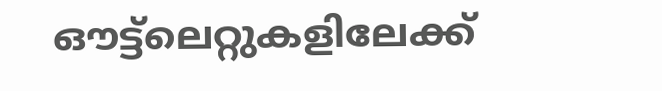ഔട്ട്‌ലെറ്റുകളിലേക്ക്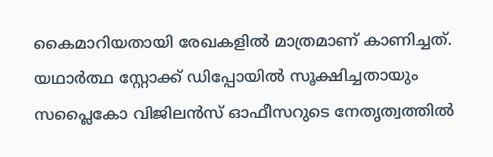കൈമാറിയതായി രേഖകളില്‍ മാത്രമാണ് കാണിച്ചത്. യഥാര്‍ത്ഥ സ്റ്റോക്ക് ഡിപ്പോയില്‍ സൂക്ഷിച്ചതായും സപ്ലൈകോ വിജിലന്‍സ് ഓഫീസറുടെ നേതൃത്വത്തില്‍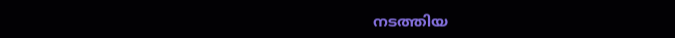നടത്തിയ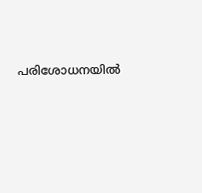പരിശോധനയില്‍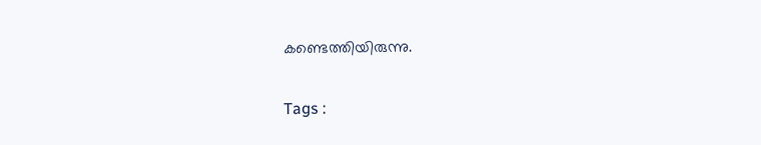കണ്ടെത്തിയിരുന്നു.

Tags :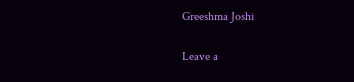Greeshma Joshi

Leave a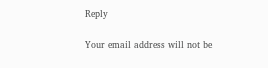Reply

Your email address will not be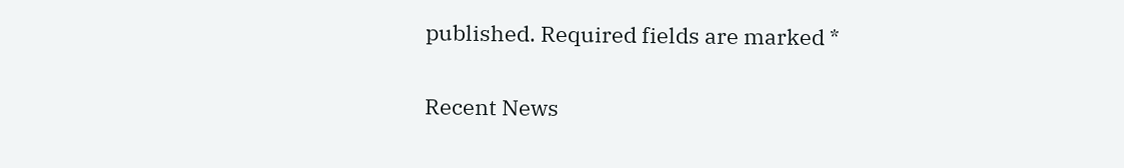published. Required fields are marked *

Recent News